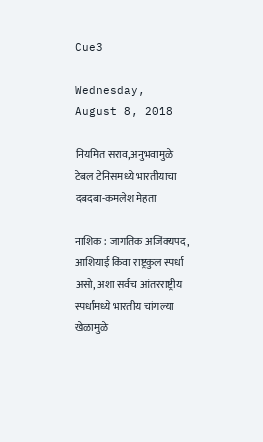Cue3

Wednesday, August 8, 2018

नियमित सराव,अनुभवामुळे टेबल टेनिसमध्ये भारतीयाचा दबदबा-कमलेश मेहता

नाशिक : जागतिक अजिंक्‍यपद, आशियाई किंवा राष्ट्रकुल स्पर्धा असो, अशा सर्वच आंतरराष्ट्रीय स्पर्धांमध्ये भारतीय चांगल्या खेळामुळे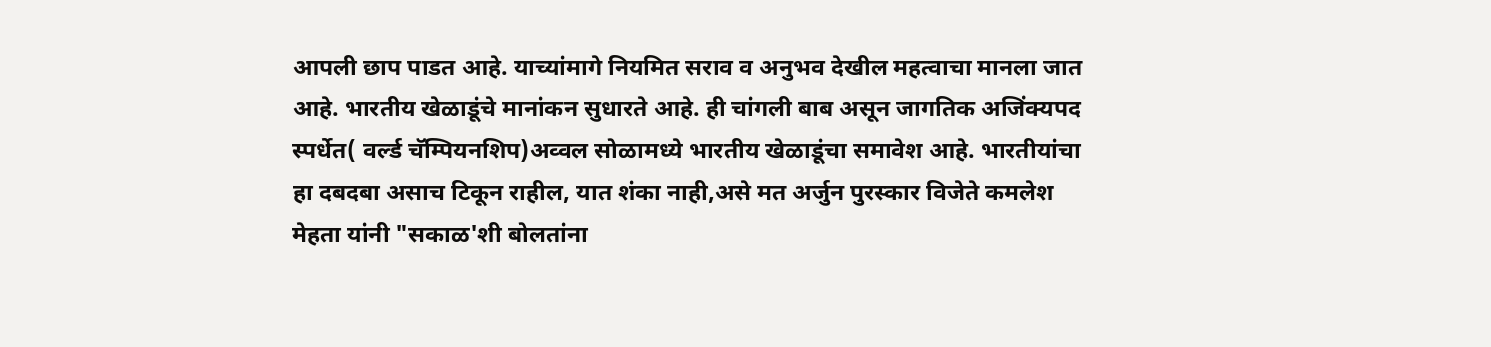आपली छाप पाडत आहे. याच्यांमागे नियमित सराव व अनुभव देखील महत्वाचा मानला जात आहे. भारतीय खेळाडूंचे मानांकन सुधारते आहे. ही चांगली बाब असून जागतिक अजिंक्‍यपद स्पर्धेत( वर्ल्ड चॅम्पियनशिप)अव्वल सोळामध्ये भारतीय खेळाडूंचा समावेश आहे. भारतीयांचा हा दबदबा असाच टिकून राहील, यात शंका नाही,असे मत अर्जुन पुरस्कार विजेते कमलेश मेहता यांनी "सकाळ'शी बोलतांना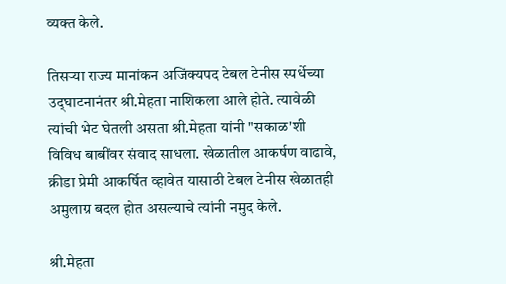व्यक्‍त केले.

तिसऱ्या राज्य मानांकन अजिंक्‍यपद टेबल टेनीस स्पर्धेच्या उद्‌घाटनानंतर श्री.मेहता नाशिकला आले होते. त्यावेळी त्यांची भेट घेतली असता श्री.मेहता यांनी "सकाळ'शी विविध बाबींवर संवाद साधला. खेळातील आकर्षण वाढावे, क्रीडा प्रेमी आकर्षित व्हावेत यासाठी टेबल टेनीस खेळातही अमुलाग्र बदल होत असल्याचे त्यांनी नमुद केले.

श्री.मेहता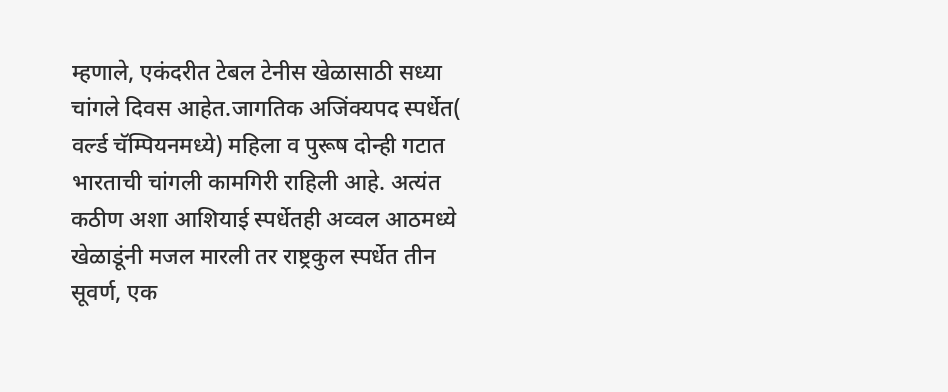म्हणाले, एकंदरीत टेबल टेनीस खेळासाठी सध्या चांगले दिवस आहेत.जागतिक अजिंक्‍यपद स्पर्धेत( वर्ल्ड चॅम्पियनमध्ये) महिला व पुरूष दोन्ही गटात भारताची चांगली कामगिरी राहिली आहे. अत्यंत कठीण अशा आशियाई स्पर्धेतही अव्वल आठमध्ये खेळाडूंनी मजल मारली तर राष्ट्रकुल स्पर्धेत तीन सूवर्ण, एक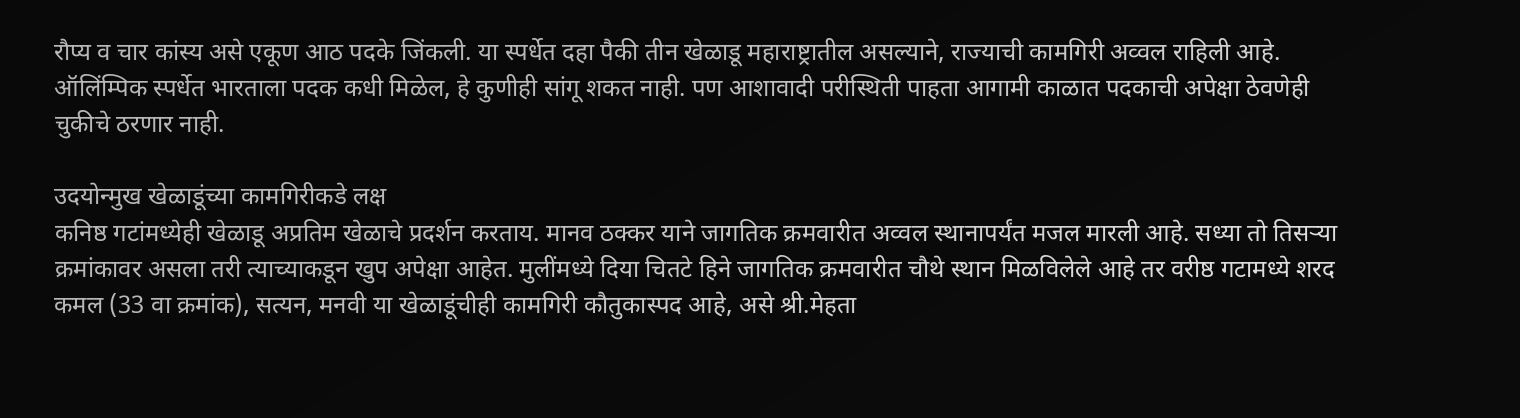रौप्य व चार कांस्य असे एकूण आठ पदके जिंकली. या स्पर्धेत दहा पैकी तीन खेळाडू महाराष्ट्रातील असल्याने, राज्याची कामगिरी अव्वल राहिली आहे. ऑलिंम्पिक स्पर्धेत भारताला पदक कधी मिळेल, हे कुणीही सांगू शकत नाही. पण आशावादी परीस्थिती पाहता आगामी काळात पदकाची अपेक्षा ठेवणेही चुकीचे ठरणार नाही.

उदयोन्मुख खेळाडूंच्या कामगिरीकडे लक्ष
कनिष्ठ गटांमध्येही खेळाडू अप्रतिम खेळाचे प्रदर्शन करताय. मानव ठक्‍कर याने जागतिक क्रमवारीत अव्वल स्थानापर्यंत मजल मारली आहे. सध्या तो तिसऱ्या क्रमांकावर असला तरी त्याच्याकडून खुप अपेक्षा आहेत. मुलींमध्ये दिया चितटे हिने जागतिक क्रमवारीत चौथे स्थान मिळविलेले आहे तर वरीष्ठ गटामध्ये शरद कमल (33 वा क्रमांक), सत्यन, मनवी या खेळाडूंचीही कामगिरी कौतुकास्पद आहे, असे श्री.मेहता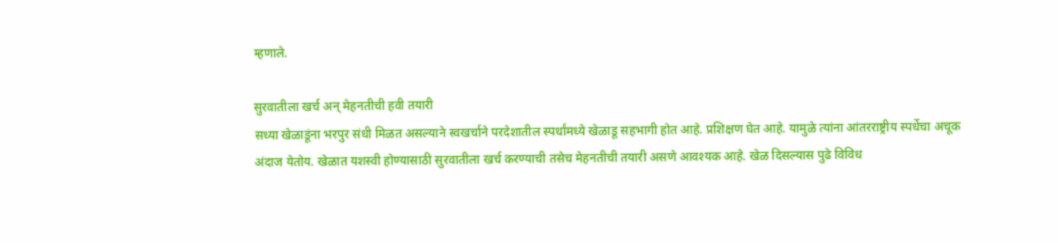म्हणाले.

सुरवातीला खर्च अन्‌ मेहनतीची हवी तयारी
सध्या खेळाडूंना भरपुर संधी मिळत असल्याने स्वखर्चाने परदेशातील स्पर्धांमध्ये खेळाडू सहभागी होत आहे. प्रशिक्षण घेत आहे. यामुळे त्यांना आंतरराष्ट्रीय स्पर्धेचा अचूक अंदाज येतोय. खेळात यशस्वी होण्यासाठी सुरवातीला खर्च करण्याची तसेच मेहनतीची तयारी असणे आवश्‍यक आहे. खेळ दिसल्यास पुढे विविध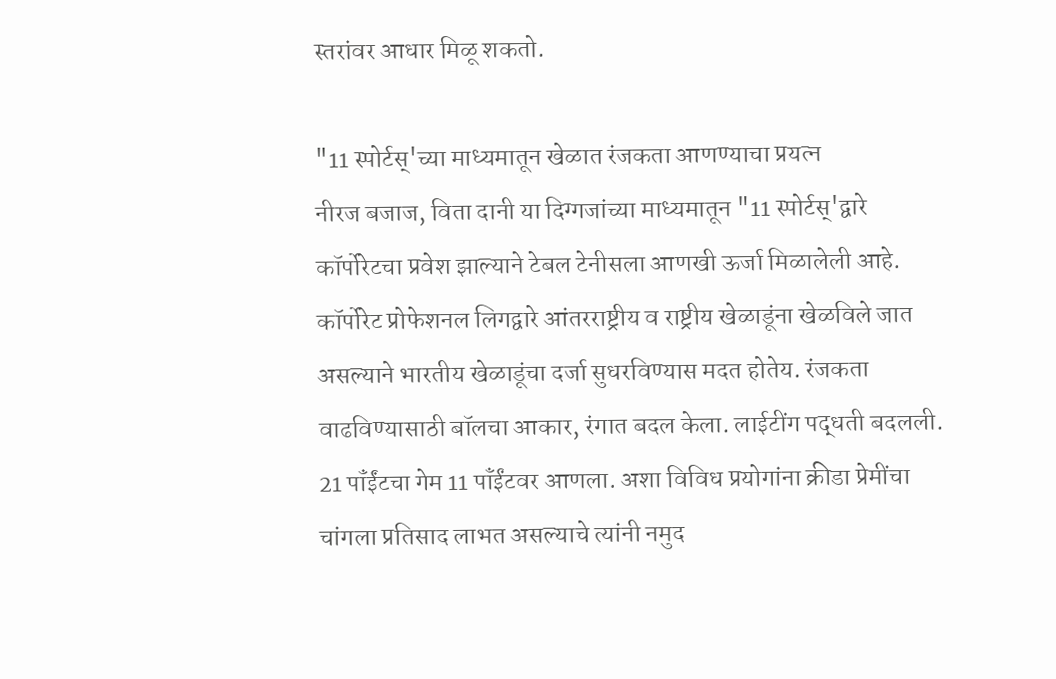स्तरांवर आधार मिळू शकतो.

"11 स्पोर्टस्‌'च्या माध्यमातून खेळात रंजकता आणण्याचा प्रयत्न
नीरज बजाज, विता दानी या दिग्गजांच्या माध्यमातून "11 स्पोर्टस्‌'द्वारे कॉर्पोरेटचा प्रवेश झाल्याने टेबल टेनीसला आणखी ऊर्जा मिळालेली आहे. कॉर्पोरेट प्रोफेशनल लिगद्वारे आंतरराष्ट्रीय व राष्ट्रीय खेळाडूंना खेळविले जात असल्याने भारतीय खेळाडूंचा दर्जा सुधरविण्यास मदत होतेय. रंजकता वाढविण्यासाठी बॉलचा आकार, रंगात बदल केला. लाईटींग पद्धती बदलली. 21 पॉंईंटचा गेम 11 पॉंईंटवर आणला. अशा विविध प्रयोगांना क्रीडा प्रेमींचा चांगला प्रतिसाद लाभत असल्याचे त्यांनी नमुद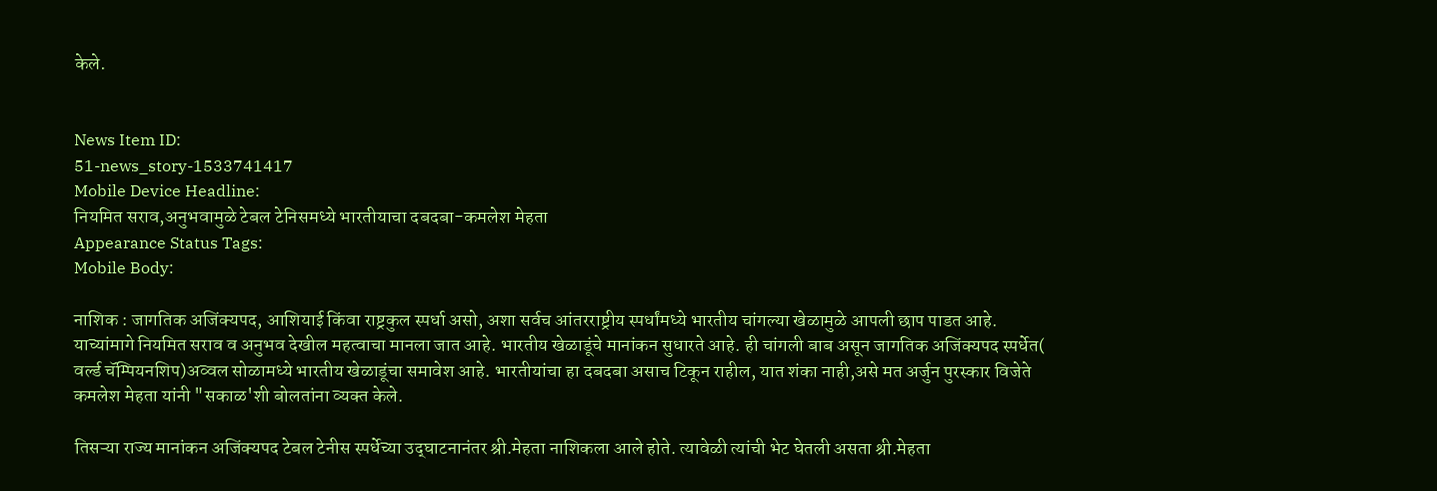केले.


News Item ID:
51-news_story-1533741417
Mobile Device Headline:
नियमित सराव,अनुभवामुळे टेबल टेनिसमध्ये भारतीयाचा दबदबा-कमलेश मेहता
Appearance Status Tags:
Mobile Body:

नाशिक : जागतिक अजिंक्‍यपद, आशियाई किंवा राष्ट्रकुल स्पर्धा असो, अशा सर्वच आंतरराष्ट्रीय स्पर्धांमध्ये भारतीय चांगल्या खेळामुळे आपली छाप पाडत आहे. याच्यांमागे नियमित सराव व अनुभव देखील महत्वाचा मानला जात आहे. भारतीय खेळाडूंचे मानांकन सुधारते आहे. ही चांगली बाब असून जागतिक अजिंक्‍यपद स्पर्धेत( वर्ल्ड चॅम्पियनशिप)अव्वल सोळामध्ये भारतीय खेळाडूंचा समावेश आहे. भारतीयांचा हा दबदबा असाच टिकून राहील, यात शंका नाही,असे मत अर्जुन पुरस्कार विजेते कमलेश मेहता यांनी "सकाळ'शी बोलतांना व्यक्‍त केले.

तिसऱ्या राज्य मानांकन अजिंक्‍यपद टेबल टेनीस स्पर्धेच्या उद्‌घाटनानंतर श्री.मेहता नाशिकला आले होते. त्यावेळी त्यांची भेट घेतली असता श्री.मेहता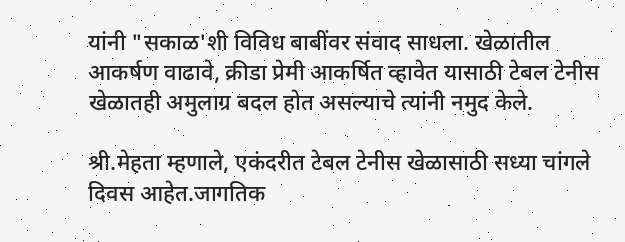यांनी "सकाळ'शी विविध बाबींवर संवाद साधला. खेळातील आकर्षण वाढावे, क्रीडा प्रेमी आकर्षित व्हावेत यासाठी टेबल टेनीस खेळातही अमुलाग्र बदल होत असल्याचे त्यांनी नमुद केले.

श्री.मेहता म्हणाले, एकंदरीत टेबल टेनीस खेळासाठी सध्या चांगले दिवस आहेत.जागतिक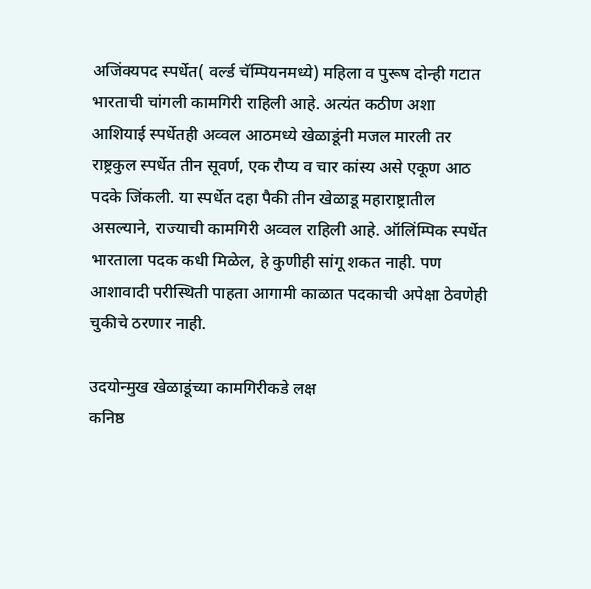अजिंक्‍यपद स्पर्धेत( वर्ल्ड चॅम्पियनमध्ये) महिला व पुरूष दोन्ही गटात भारताची चांगली कामगिरी राहिली आहे. अत्यंत कठीण अशा आशियाई स्पर्धेतही अव्वल आठमध्ये खेळाडूंनी मजल मारली तर राष्ट्रकुल स्पर्धेत तीन सूवर्ण, एक रौप्य व चार कांस्य असे एकूण आठ पदके जिंकली. या स्पर्धेत दहा पैकी तीन खेळाडू महाराष्ट्रातील असल्याने, राज्याची कामगिरी अव्वल राहिली आहे. ऑलिंम्पिक स्पर्धेत भारताला पदक कधी मिळेल, हे कुणीही सांगू शकत नाही. पण आशावादी परीस्थिती पाहता आगामी काळात पदकाची अपेक्षा ठेवणेही चुकीचे ठरणार नाही.

उदयोन्मुख खेळाडूंच्या कामगिरीकडे लक्ष
कनिष्ठ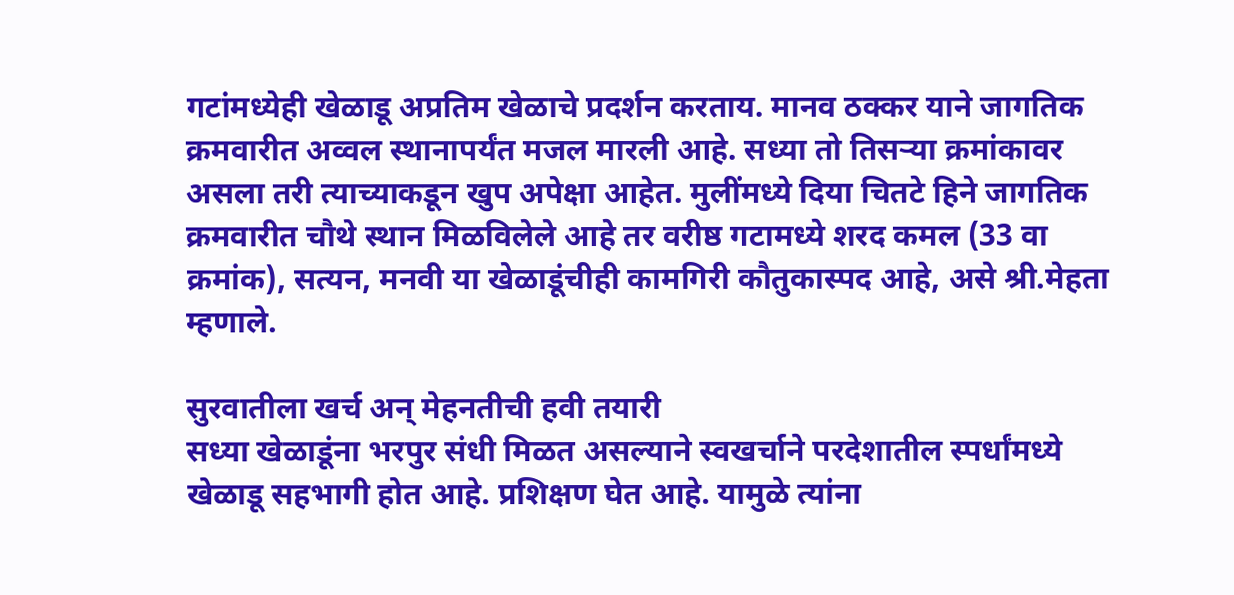गटांमध्येही खेळाडू अप्रतिम खेळाचे प्रदर्शन करताय. मानव ठक्‍कर याने जागतिक क्रमवारीत अव्वल स्थानापर्यंत मजल मारली आहे. सध्या तो तिसऱ्या क्रमांकावर असला तरी त्याच्याकडून खुप अपेक्षा आहेत. मुलींमध्ये दिया चितटे हिने जागतिक क्रमवारीत चौथे स्थान मिळविलेले आहे तर वरीष्ठ गटामध्ये शरद कमल (33 वा क्रमांक), सत्यन, मनवी या खेळाडूंचीही कामगिरी कौतुकास्पद आहे, असे श्री.मेहता म्हणाले.

सुरवातीला खर्च अन्‌ मेहनतीची हवी तयारी
सध्या खेळाडूंना भरपुर संधी मिळत असल्याने स्वखर्चाने परदेशातील स्पर्धांमध्ये खेळाडू सहभागी होत आहे. प्रशिक्षण घेत आहे. यामुळे त्यांना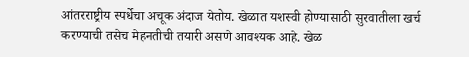आंतरराष्ट्रीय स्पर्धेचा अचूक अंदाज येतोय. खेळात यशस्वी होण्यासाठी सुरवातीला खर्च करण्याची तसेच मेहनतीची तयारी असणे आवश्‍यक आहे. खेळ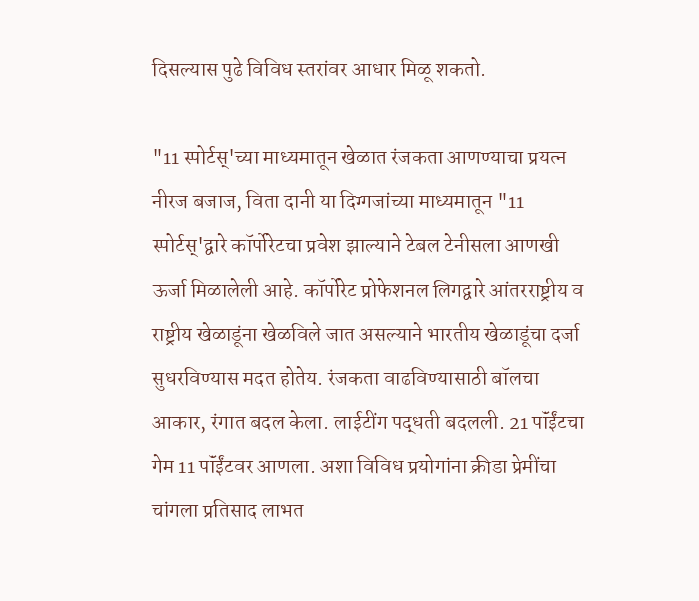दिसल्यास पुढे विविध स्तरांवर आधार मिळू शकतो.

"11 स्पोर्टस्‌'च्या माध्यमातून खेळात रंजकता आणण्याचा प्रयत्न
नीरज बजाज, विता दानी या दिग्गजांच्या माध्यमातून "11 स्पोर्टस्‌'द्वारे कॉर्पोरेटचा प्रवेश झाल्याने टेबल टेनीसला आणखी ऊर्जा मिळालेली आहे. कॉर्पोरेट प्रोफेशनल लिगद्वारे आंतरराष्ट्रीय व राष्ट्रीय खेळाडूंना खेळविले जात असल्याने भारतीय खेळाडूंचा दर्जा सुधरविण्यास मदत होतेय. रंजकता वाढविण्यासाठी बॉलचा आकार, रंगात बदल केला. लाईटींग पद्धती बदलली. 21 पॉंईंटचा गेम 11 पॉंईंटवर आणला. अशा विविध प्रयोगांना क्रीडा प्रेमींचा चांगला प्रतिसाद लाभत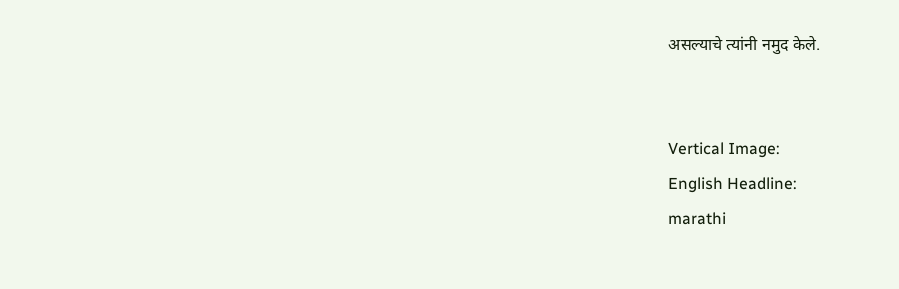असल्याचे त्यांनी नमुद केले.


Vertical Image:
English Headline:
marathi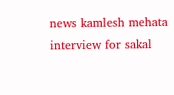news kamlesh mehata interview for sakal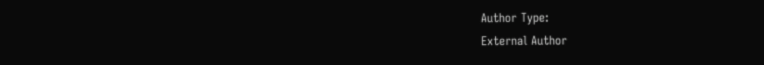Author Type:
External Author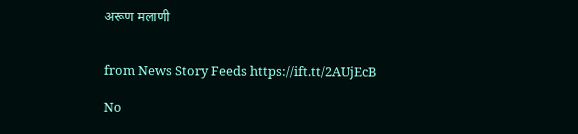अरूण मलाणी


from News Story Feeds https://ift.tt/2AUjEcB

No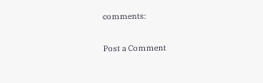comments:

Post a Comment